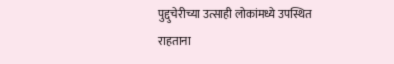पुद्दुचेरीच्या उत्साही लोकांमध्ये उपस्थित राहताना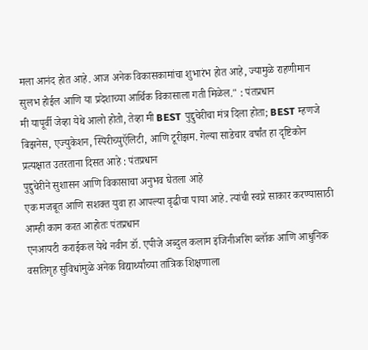मला आनंद होत आहे. आज अनेक विकासकामांचा शुभारंभ होत आहे, ज्यामुळे राहणीमान सुलभ होईल आणि या प्रदेशाच्या आर्थिक विकासाला गती मिळेल." : पंतप्रधान
मी यापूर्वी जेव्हा येथे आलो होतो, तेव्हा मी BEST पुद्दुचेरीचा मंत्र दिला होता; BEST म्हणजे बिझनेस, एज्युकेशन, स्पिरीच्युऍलिटी, आणि टूरीझम. गेल्या साडेचार वर्षांत हा दृष्टिकोन प्रत्यक्षात उतरताना दिसत आहे : पंतप्रधान
पुद्दुचेरीने सुशासन आणि विकासाचा अनुभव घेतला आहे
एक मजबूत आणि सशक्त युवा हा आपल्या वृद्धीचा पाया आहे. त्यांची स्वप्ने साकार करण्यासाठी आम्ही काम करत आहोतः पंतप्रधान
एनआयटी कराईकल येथे नवीन डॉ. एपीजे अब्दुल कलाम इंजिनीअरिंग ब्लॉक आणि आधुनिक वसतिगृह सुविधांमुळे अनेक विद्यार्थ्यांच्या तांत्रिक शिक्षणाला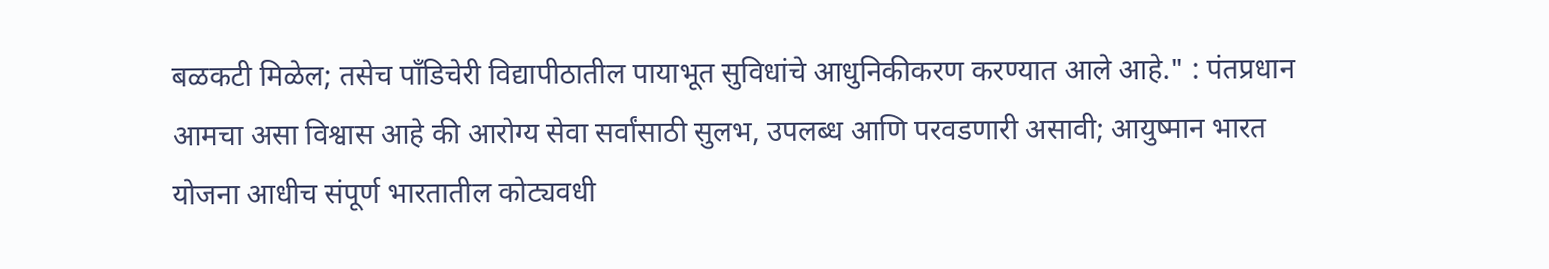बळकटी मिळेल; तसेच पाँडिचेरी विद्यापीठातील पायाभूत सुविधांचे आधुनिकीकरण करण्यात आले आहे." : पंतप्रधान
आमचा असा विश्वास आहे की आरोग्य सेवा सर्वांसाठी सुलभ, उपलब्ध आणि परवडणारी असावी; आयुष्मान भारत योजना आधीच संपूर्ण भारतातील कोट्यवधी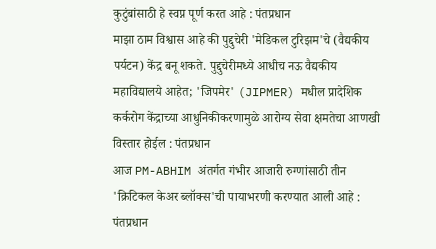कुटुंबांसाठी हे स्वप्न पूर्ण करत आहे : पंतप्रधान
माझा ठाम विश्वास आहे की पुद्दुचेरी 'मेडिकल टुरिझम'चे (वैद्यकीय पर्यटन) केंद्र बनू शकते. पुद्दुचेरीमध्ये आधीच नऊ वैद्यकीय महाविद्यालये आहेत; 'जिपमेर' (JIPMER) मधील प्रादेशिक कर्करोग केंद्राच्या आधुनिकीकरणामुळे आरोग्य सेवा क्षमतेचा आणखी विस्तार होईल : पंतप्रधान
आज PM-ABHIM अंतर्गत गंभीर आजारी रुग्णांसाठी तीन 'क्रिटिकल केअर ब्लॉक्स'ची पायाभरणी करण्यात आली आहे : पंतप्रधान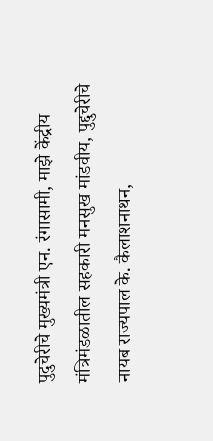पुदुचेरीचे मुख्यमंत्री एन. रंगासामी, माझे केंद्रीय मंत्रिमंडळातील सहकारी मनसुख मांडवीय, पुद्दुचेरीचे नायब राज्यपाल के. कैलाशनाथन,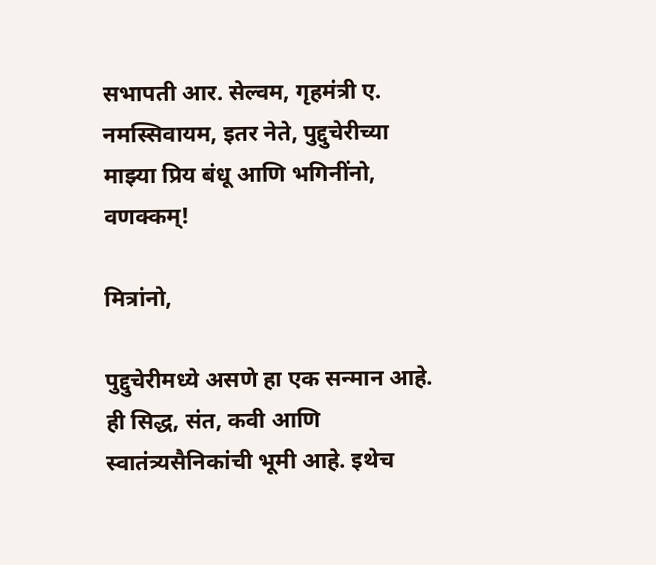सभापती आर. सेल्वम, गृहमंत्री ए. नमस्सिवायम, इतर नेते, पुद्दुचेरीच्या माझ्या प्रिय बंधू आणि भगिनींनो, वणक्कम्!

मित्रांनो,

पुद्दुचेरीमध्ये असणे हा एक सन्मान आहे. ही सिद्ध, संत, कवी आणि स्वातंत्र्यसैनिकांची भूमी आहे. इथेच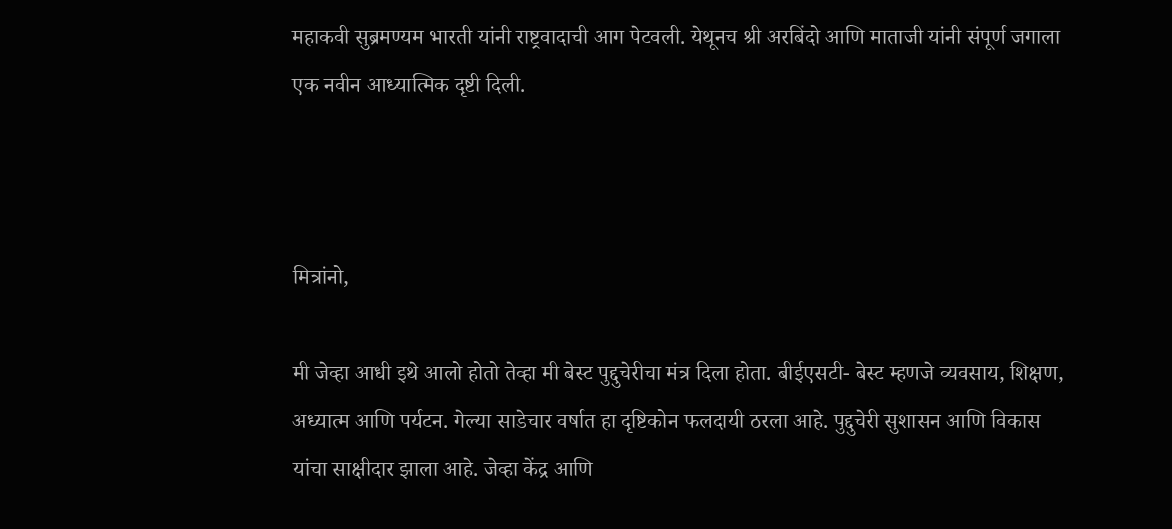महाकवी सुब्रमण्यम भारती यांनी राष्ट्रवादाची आग पेटवली. येथूनच श्री अरबिंदो आणि माताजी यांनी संपूर्ण जगाला एक नवीन आध्यात्मिक दृष्टी दिली.



मित्रांनो,

मी जेव्हा आधी इथे आलो होतो तेव्हा मी बेस्ट पुद्दुचेरीचा मंत्र दिला होता. बीईएसटी- बेस्ट म्हणजे व्यवसाय, शिक्षण, अध्यात्म आणि पर्यटन. गेल्या साडेचार वर्षात हा दृष्टिकोन फलदायी ठरला आहे. पुद्दुचेरी सुशासन आणि विकास यांचा साक्षीदार झाला आहे. जेव्हा केंद्र आणि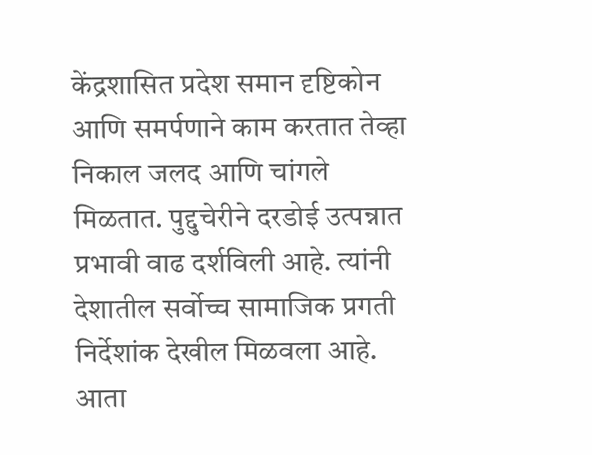केंद्रशासित प्रदेश समान दृष्टिकोन आणि समर्पणाने काम करतात तेव्हा निकाल जलद आणि चांगले मिळतात. पुद्दुचेरीने दरडोई उत्पन्नात प्रभावी वाढ दर्शविली आहे. त्यांनी देशातील सर्वोच्च सामाजिक प्रगती निर्देशांक देखील मिळवला आहे. आता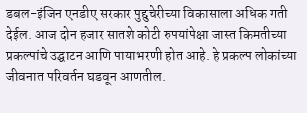डबल-इंजिन एनडीए सरकार पुद्दुचेरीच्या विकासाला अधिक गती देईल. आज दोन हजार सातशे कोटी रुपयांपेक्षा जास्त किमतीच्या प्रकल्पांचे उद्घाटन आणि पायाभरणी होत आहे. हे प्रकल्प लोकांच्या जीवनात परिवर्तन घडवून आणतील.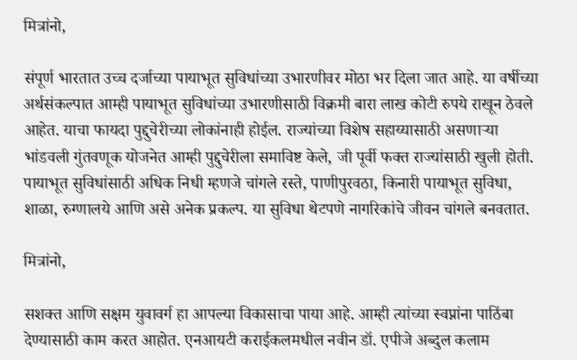मित्रांनो,

संपूर्ण भारतात उच्च दर्जाच्या पायाभूत सुविधांच्या उभारणीवर मोठा भर दिला जात आहे. या वर्षीच्या अर्थसंकल्पात आम्ही पायाभूत सुविधांच्या उभारणीसाठी विक्रमी बारा लाख कोटी रुपये राखून ठेवले आहेत. याचा फायदा पुद्दुचेरीच्या लोकांनाही होईल. राज्यांच्या विशेष सहाय्यासाठी असणाऱ्या भांडवली गुंतवणूक योजनेत आम्ही पुद्दुचेरीला समाविष्ट केले, जी पूर्वी फक्त राज्यांसाठी खुली होती. पायाभूत सुविधांसाठी अधिक निधी म्हणजे चांगले रस्ते, पाणीपुरवठा, किनारी पायाभूत सुविधा, शाळा, रुग्णालये आणि असे अनेक प्रकल्प. या सुविधा थेटपणे नागरिकांचे जीवन चांगले बनवतात.

मित्रांनो,

सशक्त आणि सक्षम युवावर्ग हा आपल्या विकासाचा पाया आहे. आम्ही त्यांच्या स्वप्नांना पाठिंबा देण्यासाठी काम करत आहोत. एनआयटी कराईकलमधील नवीन डॉ. एपीजे अब्दुल कलाम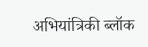अभियांत्रिकी ब्लॉक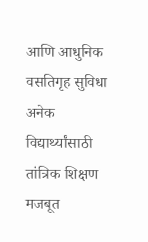आणि आधुनिक वसतिगृह सुविधा अनेक विद्यार्थ्यांसाठी तांत्रिक शिक्षण मजबूत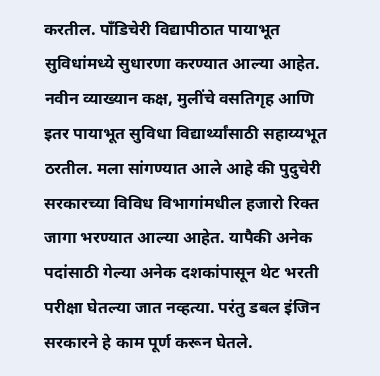करतील. पाँडिचेरी विद्यापीठात पायाभूत सुविधांमध्ये सुधारणा करण्यात आल्या आहेत. नवीन व्याख्यान कक्ष, मुलींचे वसतिगृह आणि इतर पायाभूत सुविधा विद्यार्थ्यांसाठी सहाय्यभूत ठरतील. मला सांगण्यात आले आहे की पुदुचेरी सरकारच्या विविध विभागांमधील हजारो रिक्त जागा भरण्यात आल्या आहेत. यापैकी अनेक पदांसाठी गेल्या अनेक दशकांपासून थेट भरती परीक्षा घेतल्या जात नव्हत्या. परंतु डबल इंजिन सरकारने हे काम पूर्ण करून घेतले.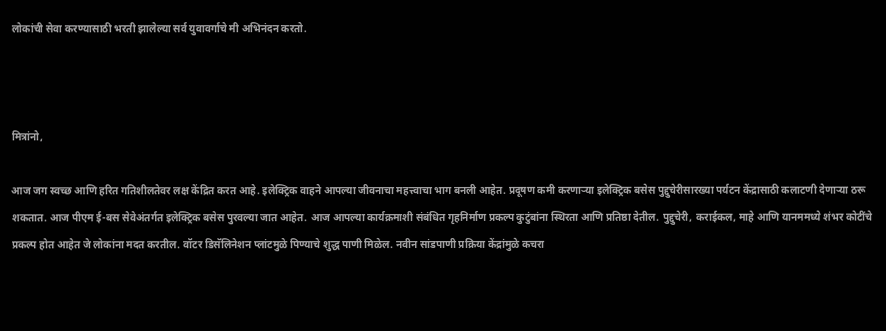लोकांची सेवा करण्यासाठी भरती झालेल्या सर्व युवावर्गाचे मी अभिनंदन करतो.



मित्रांनो,

आज जग स्वच्छ आणि हरित गतिशीलतेवर लक्ष केंद्रित करत आहे. इलेक्ट्रिक वाहने आपल्या जीवनाचा महत्त्वाचा भाग बनली आहेत. प्रदूषण कमी करणाऱ्या इलेक्ट्रिक बसेस पुद्दुचेरीसारख्या पर्यटन केंद्रासाठी कलाटणी देणाऱ्या ठरू शकतात. आज पीएम ई-बस सेवेअंतर्गत इलेक्ट्रिक बसेस पुरवल्या जात आहेत. आज आपल्या कार्यक्रमाशी संबंधित गृहनिर्माण प्रकल्प कुटुंबांना स्थिरता आणि प्रतिष्ठा देतील. पुद्दुचेरी, कराईकल, माहे आणि यानममध्ये शंभर कोटींचे प्रकल्प होत आहेत जे लोकांना मदत करतील. वॉटर डिसॅलिनेशन प्लांटमुळे पिण्याचे शुद्ध पाणी मिळेल. नवीन सांडपाणी प्रक्रिया केंद्रांमुळे कचरा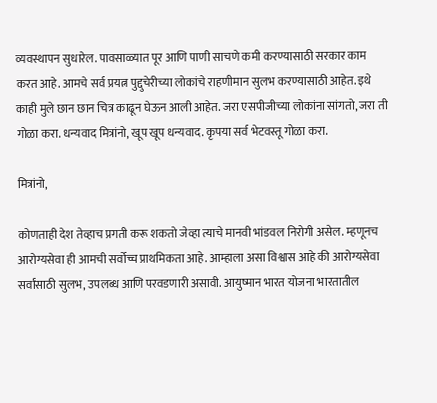व्यवस्थापन सुधारेल. पावसाळ्यात पूर आणि पाणी साचणे कमी करण्यासाठी सरकार काम करत आहे. आमचे सर्व प्रयत्न पुद्दुचेरीच्या लोकांचे राहणीमान सुलभ करण्यासाठी आहेत. इथे काही मुले छान छान चित्र काढून घेऊन आली आहेत. जरा एसपीजीच्या लोकांना सांगतो, जरा ती गोळा करा. धन्यवाद मित्रांनो, खूप खूप धन्यवाद. कृपया सर्व भेटवस्तू गोळा करा.

मित्रांनो,

कोणताही देश तेव्हाच प्रगती करू शकतो जेव्हा त्याचे मानवी भांडवल निरोगी असेल. म्हणूनच आरोग्यसेवा ही आमची सर्वोच्च प्राथमिकता आहे. आम्हाला असा विश्वास आहे की आरोग्यसेवा सर्वांसाठी सुलभ, उपलब्ध आणि परवडणारी असावी. आयुष्मान भारत योजना भारतातील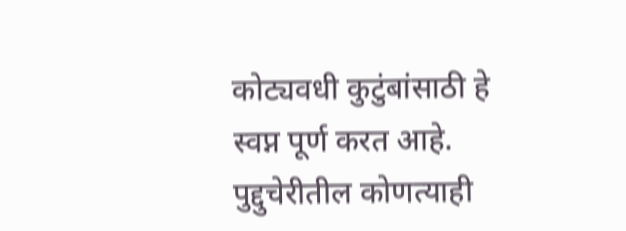कोट्यवधी कुटुंबांसाठी हे स्वप्न पूर्ण करत आहे. पुद्दुचेरीतील कोणत्याही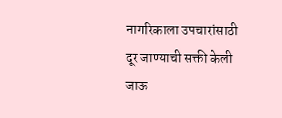नागरिकाला उपचारांसाठी दूर जाण्याची सक्ती केली जाऊ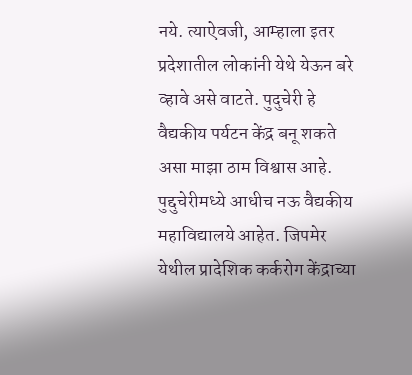नये. त्याऐवजी, आम्हाला इतर प्रदेशातील लोकांनी येथे येऊन बरे व्हावे असे वाटते. पुदुचेरी हे वैद्यकीय पर्यटन केंद्र बनू शकते असा माझा ठाम विश्वास आहे. पुद्दुचेरीमध्ये आधीच नऊ वैद्यकीय महाविद्यालये आहेत. जिपमेर येथील प्रादेशिक कर्करोग केंद्राच्या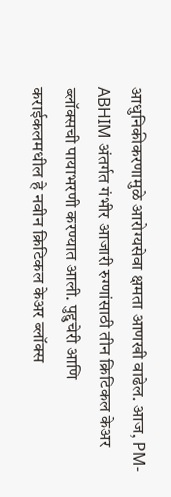आधुनिकीकरणामुळे आरोग्यसेवा क्षमता आणखी वाढेल. आज, PM-ABHIM अंतर्गत गंभीर आजारी रुग्णांसाठी तीन क्रिटिकल केअर ब्लॉक्सची पायाभरणी करण्यात आली. पुद्दुचेरी आणि कराईकलमधील हे नवीन क्रिटिकल केअर ब्लॉक्स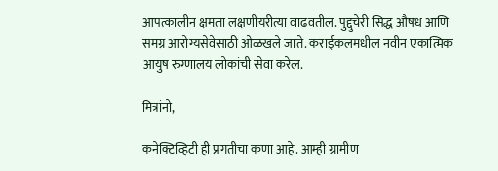आपत्कालीन क्षमता लक्षणीयरीत्या वाढवतील. पुद्दुचेरी सिद्ध औषध आणि समग्र आरोग्यसेवेसाठी ओळखले जाते. कराईकलमधील नवीन एकात्मिक आयुष रुग्णालय लोकांची सेवा करेल.

मित्रांनो,

कनेक्टिव्हिटी ही प्रगतीचा कणा आहे. आम्ही ग्रामीण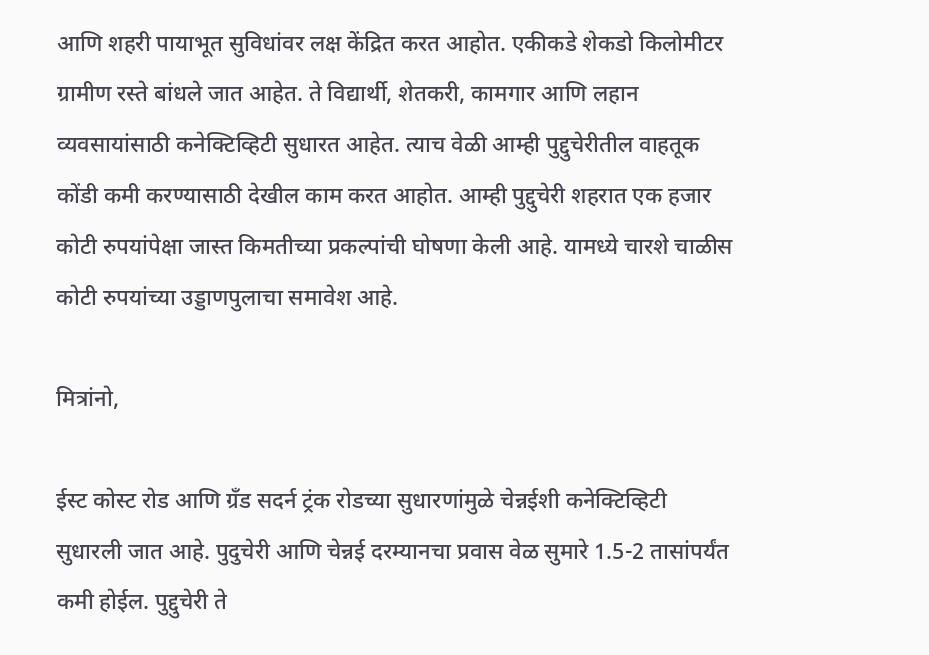आणि शहरी पायाभूत सुविधांवर लक्ष केंद्रित करत आहोत. एकीकडे शेकडो किलोमीटर ग्रामीण रस्ते बांधले जात आहेत. ते विद्यार्थी, शेतकरी, कामगार आणि लहान व्यवसायांसाठी कनेक्टिव्हिटी सुधारत आहेत. त्याच वेळी आम्ही पुद्दुचेरीतील वाहतूक कोंडी कमी करण्यासाठी देखील काम करत आहोत. आम्ही पुद्दुचेरी शहरात एक हजार कोटी रुपयांपेक्षा जास्त किमतीच्या प्रकल्पांची घोषणा केली आहे. यामध्ये चारशे चाळीस कोटी रुपयांच्या उड्डाणपुलाचा समावेश आहे.

मित्रांनो,

ईस्ट कोस्ट रोड आणि ग्रँड सदर्न ट्रंक रोडच्या सुधारणांमुळे चेन्नईशी कनेक्टिव्हिटी सुधारली जात आहे. पुदुचेरी आणि चेन्नई दरम्यानचा प्रवास वेळ सुमारे 1.5-2 तासांपर्यंत कमी होईल. पुद्दुचेरी ते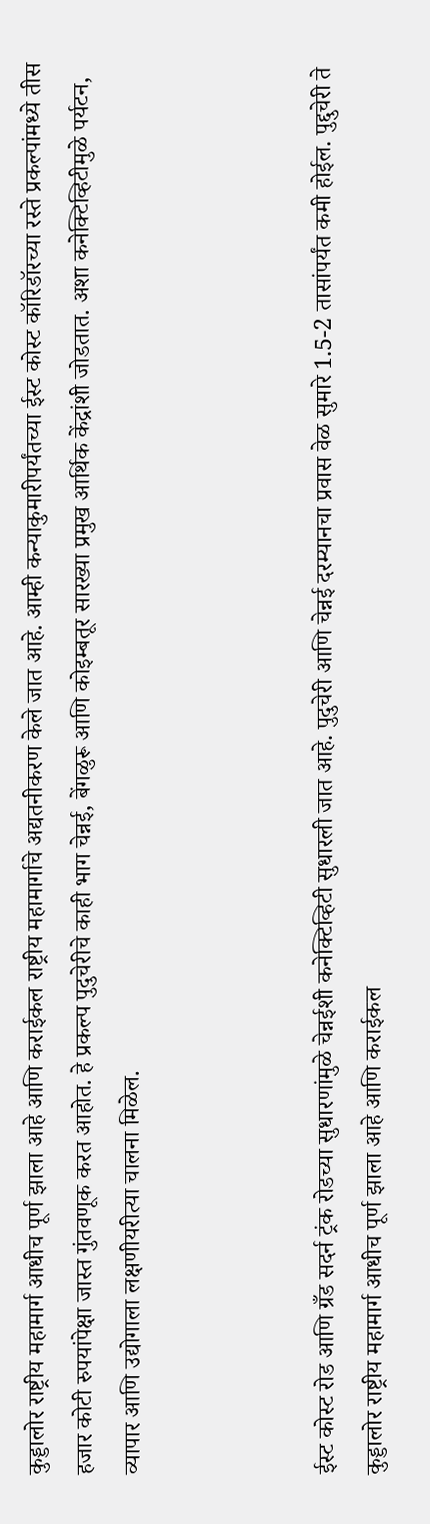कुड्डालोर राष्ट्रीय महामार्ग आधीच पूर्ण झाला आहे आणि कराईकल राष्ट्रीय महामार्गाचे अद्यतनीकरण केले जात आहे. आम्ही कन्याकुमारीपर्यंतच्या ईस्ट कोस्ट कॉरिडॉरच्या रस्ते प्रकल्पांमध्ये तीस हजार कोटी रुपयांपेक्षा जास्त गुंतवणूक करत आहोत. हे प्रकल्प पुदुचेरीचे काही भाग चेन्नई, बेंगळुरू आणि कोइम्बतूर सारख्या प्रमुख आर्थिक केंद्रांशी जोडतात. अशा कनेक्टिव्हिटीमुळे पर्यटन, व्यापार आणि उद्योगाला लक्षणीयरीत्या चालना मिळेल.



ईस्ट कोस्ट रोड आणि ग्रँड सदर्न ट्रंक रोडच्या सुधारणांमुळे चेन्नईशी कनेक्टिव्हिटी सुधारली जात आहे. पुदुचेरी आणि चेन्नई दरम्यानचा प्रवास वेळ सुमारे 1.5-2 तासांपर्यंत कमी होईल. पुद्दुचेरी ते कुड्डालोर राष्ट्रीय महामार्ग आधीच पूर्ण झाला आहे आणि कराईकल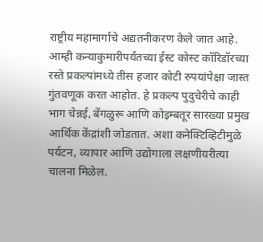राष्ट्रीय महामार्गाचे अद्यतनीकरण केले जात आहे. आम्ही कन्याकुमारीपर्यंतच्या ईस्ट कोस्ट कॉरिडॉरच्या रस्ते प्रकल्पांमध्ये तीस हजार कोटी रुपयांपेक्षा जास्त गुंतवणूक करत आहोत. हे प्रकल्प पुदुचेरीचे काही भाग चेन्नई, बेंगळुरू आणि कोइम्बतूर सारख्या प्रमुख आर्थिक केंद्रांशी जोडतात. अशा कनेक्टिव्हिटीमुळे पर्यटन, व्यापार आणि उद्योगाला लक्षणीयरीत्या चालना मिळेल.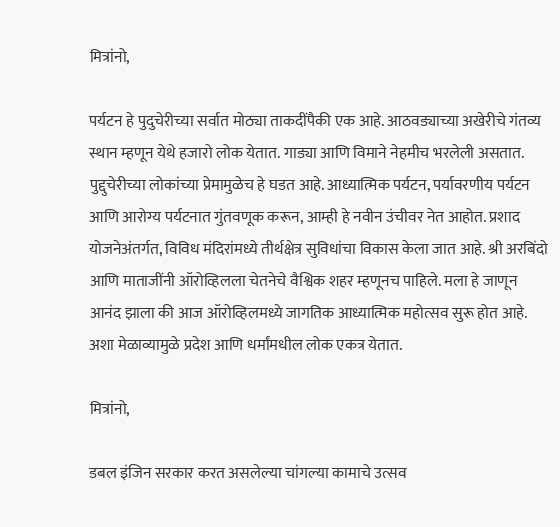मित्रांनो,

पर्यटन हे पुदुचेरीच्या सर्वात मोठ्या ताकदींपैकी एक आहे. आठवड्याच्या अखेरीचे गंतव्य स्थान म्हणून येथे हजारो लोक येतात. गाड्या आणि विमाने नेहमीच भरलेली असतात. पुद्दुचेरीच्या लोकांच्या प्रेमामुळेच हे घडत आहे. आध्यात्मिक पर्यटन, पर्यावरणीय पर्यटन आणि आरोग्य पर्यटनात गुंतवणूक करून, आम्ही हे नवीन उंचीवर नेत आहोत. प्रशाद योजनेअंतर्गत, विविध मंदिरांमध्ये तीर्थक्षेत्र सुविधांचा विकास केला जात आहे. श्री अरबिंदो आणि माताजींनी ऑरोव्हिलला चेतनेचे वैश्विक शहर म्हणूनच पाहिले. मला हे जाणून आनंद झाला की आज ऑरोव्हिलमध्ये जागतिक आध्यात्मिक महोत्सव सुरू होत आहे. अशा मेळाव्यामुळे प्रदेश आणि धर्मांमधील लोक एकत्र येतात.

मित्रांनो,

डबल इंजिन सरकार करत असलेल्या चांगल्या कामाचे उत्सव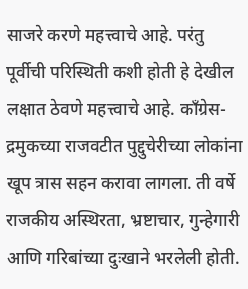साजरे करणे महत्त्वाचे आहे. परंतु पूर्वीची परिस्थिती कशी होती हे देखील लक्षात ठेवणे महत्त्वाचे आहे. काँग्रेस-द्रमुकच्या राजवटीत पुद्दुचेरीच्या लोकांना खूप त्रास सहन करावा लागला. ती वर्षे राजकीय अस्थिरता, भ्रष्टाचार, गुन्हेगारी आणि गरिबांच्या दुःखाने भरलेली होती.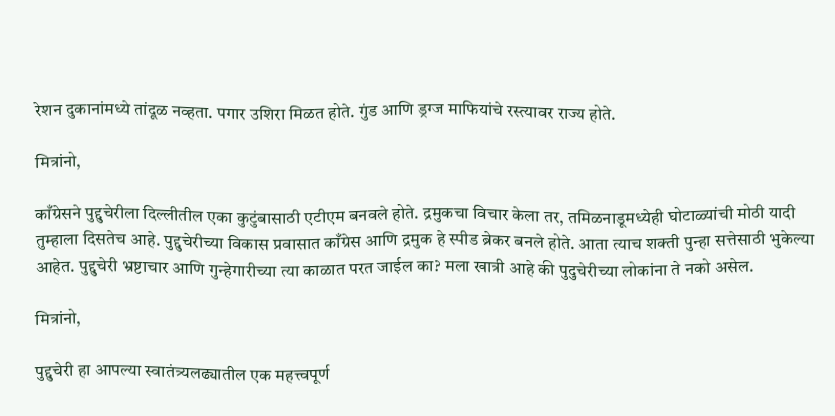रेशन दुकानांमध्ये तांदूळ नव्हता. पगार उशिरा मिळत होते. गुंड आणि ड्रग्ज माफियांचे रस्त्यावर राज्य होते.

मित्रांनो,

काँग्रेसने पुद्दुचेरीला दिल्लीतील एका कुटुंबासाठी एटीएम बनवले होते. द्रमुकचा विचार केला तर, तमिळनाडूमध्येही घोटाळ्यांची मोठी यादी तुम्हाला दिसतेच आहे. पुद्दुचेरीच्या विकास प्रवासात काँग्रेस आणि द्रमुक हे स्पीड ब्रेकर बनले होते. आता त्याच शक्ती पुन्हा सत्तेसाठी भुकेल्या आहेत. पुद्दुचेरी भ्रष्टाचार आणि गुन्हेगारीच्या त्या काळात परत जाईल का? मला खात्री आहे की पुदुचेरीच्या लोकांना ते नको असेल.

मित्रांनो,

पुद्दुचेरी हा आपल्या स्वातंत्र्यलढ्यातील एक महत्त्वपूर्ण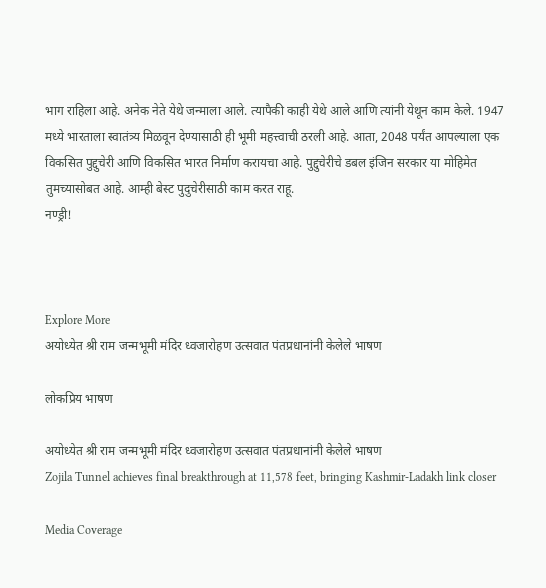भाग राहिला आहे. अनेक नेते येथे जन्माला आले. त्यापैकी काही येथे आले आणि त्यांनी येथून काम केले. 1947 मध्ये भारताला स्वातंत्र्य मिळवून देण्यासाठी ही भूमी महत्त्वाची ठरली आहे. आता, 2048 पर्यंत आपल्याला एक विकसित पुद्दुचेरी आणि विकसित भारत निर्माण करायचा आहे. पुद्दुचेरीचे डबल इंजिन सरकार या मोहिमेत तुमच्यासोबत आहे. आम्ही बेस्ट पुदुचेरीसाठी काम करत राहू.
नण्ड्री!



Explore More
अयोध्येत श्री राम जन्मभूमी मंदिर ध्वजारोहण उत्सवात पंतप्रधानांनी केलेले भाषण

लोकप्रिय भाषण

अयोध्येत श्री राम जन्मभूमी मंदिर ध्वजारोहण उत्सवात पंतप्रधानांनी केलेले भाषण
Zojila Tunnel achieves final breakthrough at 11,578 feet, bringing Kashmir-Ladakh link closer

Media Coverage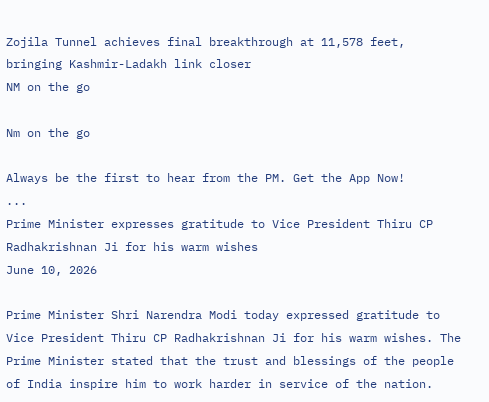Zojila Tunnel achieves final breakthrough at 11,578 feet, bringing Kashmir-Ladakh link closer
NM on the go

Nm on the go

Always be the first to hear from the PM. Get the App Now!
...
Prime Minister expresses gratitude to Vice President Thiru CP Radhakrishnan Ji for his warm wishes
June 10, 2026

Prime Minister Shri Narendra Modi today expressed gratitude to Vice President Thiru CP Radhakrishnan Ji for his warm wishes. The Prime Minister stated that the trust and blessings of the people of India inspire him to work harder in service of the nation.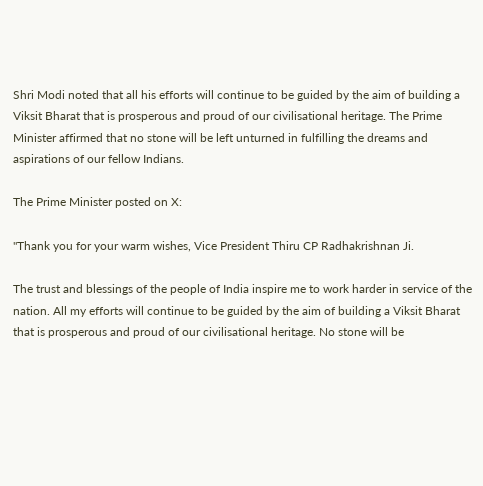Shri Modi noted that all his efforts will continue to be guided by the aim of building a Viksit Bharat that is prosperous and proud of our civilisational heritage. The Prime Minister affirmed that no stone will be left unturned in fulfilling the dreams and aspirations of our fellow Indians.

The Prime Minister posted on X:

"Thank you for your warm wishes, Vice President Thiru CP Radhakrishnan Ji.

The trust and blessings of the people of India inspire me to work harder in service of the nation. All my efforts will continue to be guided by the aim of building a Viksit Bharat that is prosperous and proud of our civilisational heritage. No stone will be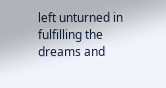left unturned in fulfilling the dreams and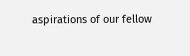aspirations of our fellow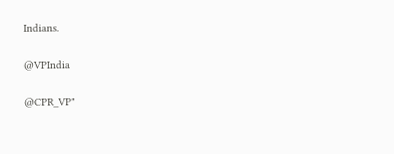Indians.

@VPIndia

@CPR_VP"